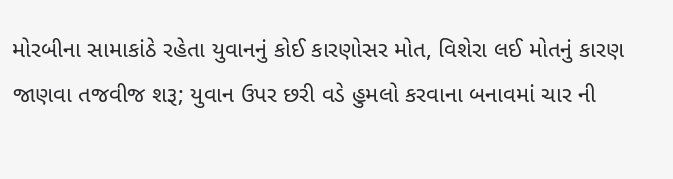મોરબીના સામાકાંઠે રહેતા યુવાનનું કોઈ કારણોસર મોત, વિશેરા લઈ મોતનું કારણ જાણવા તજવીજ શરૂ; યુવાન ઉપર છરી વડે હુમલો કરવાના બનાવમાં ચાર ની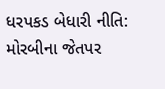ધરપકડ બેધારી નીતિ: મોરબીના જેતપર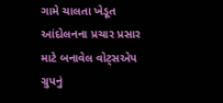ગામે ચાલતા ખેડૂત આંદોલનના પ્રચાર પ્રસાર માટે બનાવેલ વોટ્સએપ ગ્રુપનું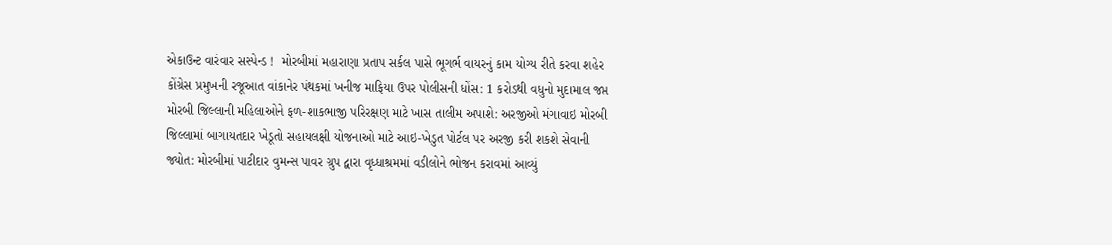એકાઉન્ટ વારંવાર સસ્પેન્ડ !  મોરબીમાં મહારાણા પ્રતાપ સર્કલ પાસે ભૂગર્ભ વાયરનું કામ યોગ્ય રીતે કરવા શહેર કોંગ્રેસ પ્રમુખની રજૂઆત વાંકાનેર પંથકમાં ખનીજ માફિયા ઉપર પોલીસની ધોંસ: 1 કરોડથી વધુનો મુદામાલ જપ્ત મોરબી જિલ્લાની મહિલાઓને ફળ-શાકભાજી પરિરક્ષણ માટે ખાસ તાલીમ અપાશે: અરજીઓ મંગાવાઇ મોરબી જિલ્લામાં બાગાયતદાર ખેડૂતો સહાયલક્ષી યોજનાઓ માટે આઇ-ખેડુત પોર્ટલ પર અરજી કરી શકશે સેવાની જ્યોત: મોરબીમાં પાટીદાર વુમન્સ પાવર ગ્રુપ દ્વારા વૃધ્ધાશ્રમમાં વડીલોને ભોજન કરાવમાં આવ્યું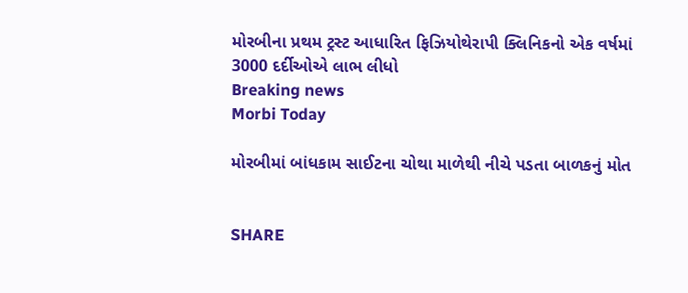મોરબીના પ્રથમ ટ્રસ્ટ આધારિત ફિઝિયોથેરાપી ક્લિનિકનો એક વર્ષમાં 3000 દર્દીઓએ લાભ લીધો
Breaking news
Morbi Today

મોરબીમાં બાંધકામ સાઈટના ચોથા માળેથી નીચે પડતા બાળકનું મોત


SHARE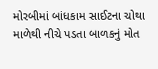મોરબીમાં બાંધકામ સાઈટના ચોથા માળેથી નીચે પડતા બાળકનું મોત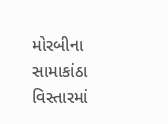મોરબીના સામાકાંઠા વિસ્તારમાં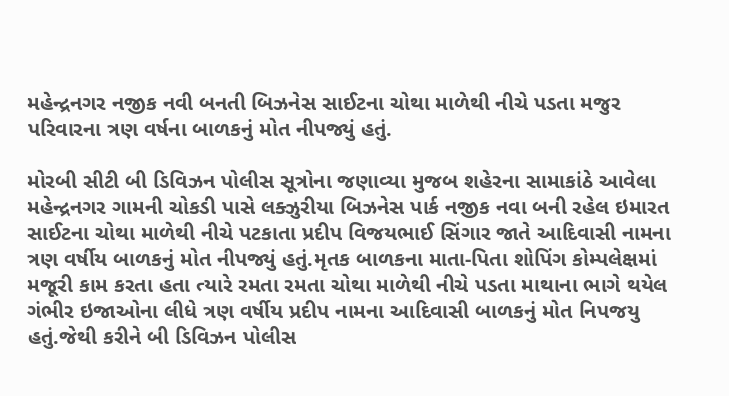મહેન્દ્રનગર નજીક નવી બનતી બિઝનેસ સાઈટના ચોથા માળેથી નીચે પડતા મજુર પરિવારના ત્રણ વર્ષના બાળકનું મોત નીપજ્યું હતું.

મોરબી સીટી બી ડિવિઝન પોલીસ સૂત્રોના જણાવ્યા મુજબ શહેરના સામાકાંઠે આવેલા મહેન્દ્રનગર ગામની ચોકડી પાસે લક્ઝુરીયા બિઝનેસ પાર્ક નજીક નવા બની રહેલ ઇમારત સાઈટના ચોથા માળેથી નીચે પટકાતા પ્રદીપ વિજયભાઈ સિંગાર જાતે આદિવાસી નામના ત્રણ વર્ષીય બાળકનું મોત નીપજ્યું હતું.મૃતક બાળકના માતા-પિતા શોપિંગ કોમ્પલેક્ષમાં મજૂરી કામ કરતા હતા ત્યારે રમતા રમતા ચોથા માળેથી નીચે પડતા માથાના ભાગે થયેલ ગંભીર ઇજાઓના લીધે ત્રણ વર્ષીય પ્રદીપ નામના આદિવાસી બાળકનું મોત નિપજયુ હતું.જેથી કરીને બી ડિવિઝન પોલીસ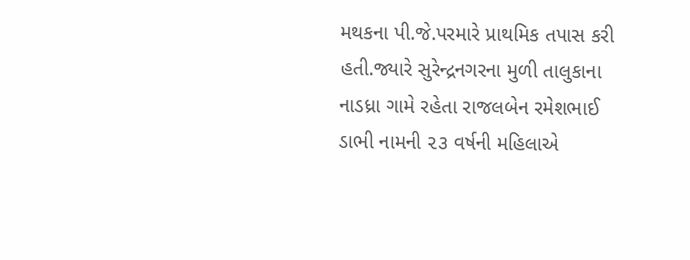મથકના પી.જે.પરમારે પ્રાથમિક તપાસ કરી હતી.જ્યારે સુરેન્દ્રનગરના મુળી તાલુકાના નાડધ્રા ગામે રહેતા રાજલબેન રમેશભાઈ ડાભી નામની ૨૩ વર્ષની મહિલાએ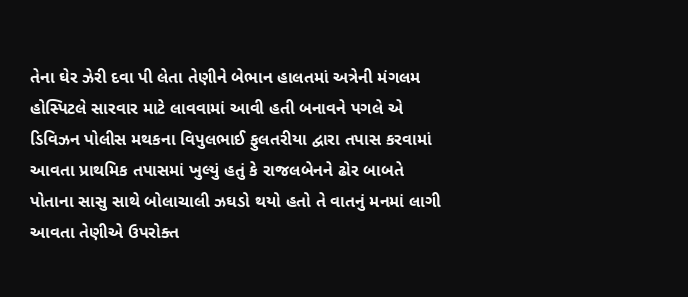તેના ઘેર ઝેરી દવા પી લેતા તેણીને બેભાન હાલતમાં અત્રેની મંગલમ હોસ્પિટલે સારવાર માટે લાવવામાં આવી હતી બનાવને પગલે એ ડિવિઝન પોલીસ મથકના વિપુલભાઈ ફુલતરીયા દ્વારા તપાસ કરવામાં આવતા પ્રાથમિક તપાસમાં ખુલ્યું હતું કે રાજલબેનને ઢોર બાબતે પોતાના સાસુ સાથે બોલાચાલી ઝઘડો થયો હતો તે વાતનું મનમાં લાગી આવતા તેણીએ ઉપરોક્ત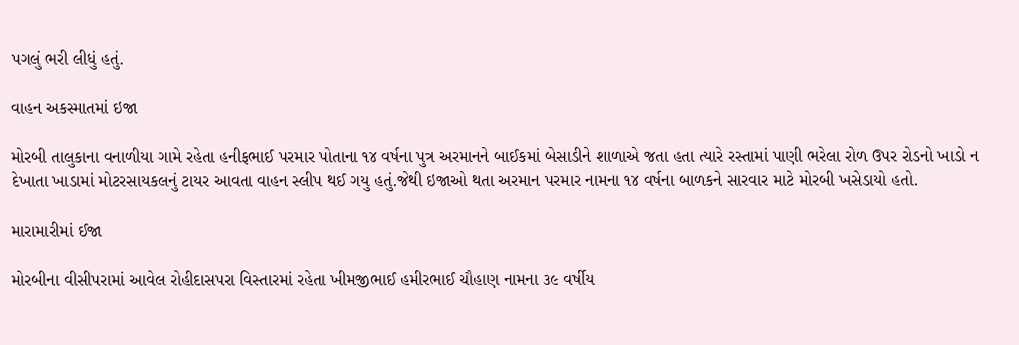પગલું ભરી લીધું હતું.

વાહન અકસ્માતમાં ઇજા

મોરબી તાલુકાના વનાળીયા ગામે રહેતા હનીફભાઈ પરમાર પોતાના ૧૪ વર્ષના પુત્ર અરમાનને બાઈકમાં બેસાડીને શાળાએ જતા હતા ત્યારે રસ્તામાં પાણી ભરેલા રોળ ઉપર રોડનો ખાડો ન દેખાતા ખાડામાં મોટરસાયકલનું ટાયર આવતા વાહન સ્લીપ થઈ ગયુ હતું.જેથી ઇજાઓ થતા અરમાન પરમાર નામના ૧૪ વર્ષના બાળકને સારવાર માટે મોરબી ખસેડાયો હતો.

મારામારીમાં ઈજા

મોરબીના વીસીપરામાં આવેલ રોહીદાસપરા વિસ્તારમાં રહેતા ખીમજીભાઈ હમીરભાઈ ચૌહાણ નામના ૩૯ વર્ષીય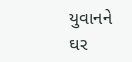યુવાનને ઘર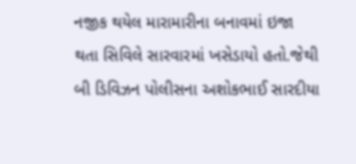નજીક થયેલ મારામારીના બનાવમાં ઇજા થતા સિવિલે સારવારમાં ખસેડાયો હતો.જેથી બી ડિવિઝન પોલીસના અશોકભાઈ સારદીયા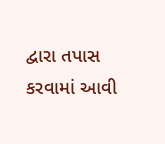દ્વારા તપાસ કરવામાં આવી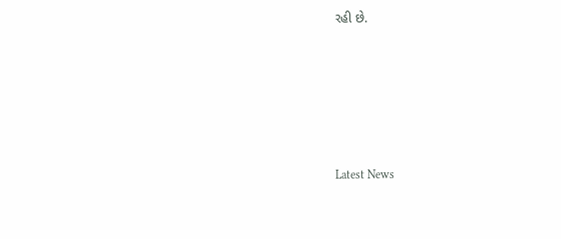રહી છે.






Latest News